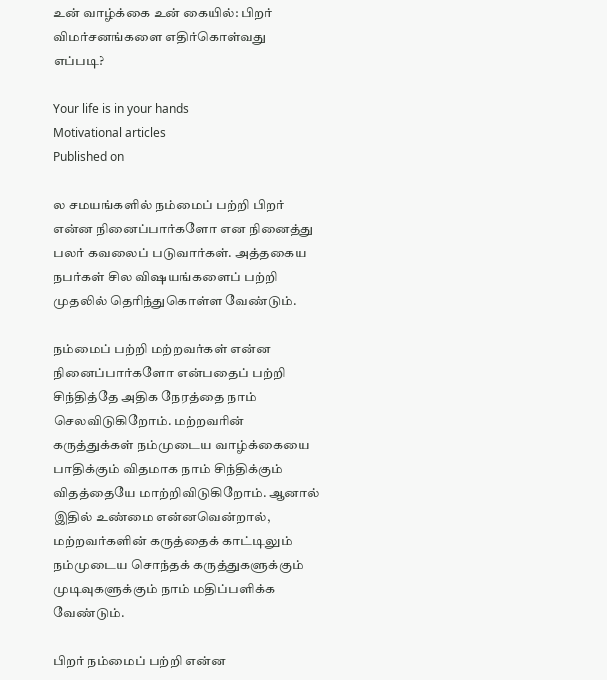உன் வாழ்க்கை உன் கையில்: பிறர் விமர்சனங்களை எதிர்கொள்வது எப்படி?

Your life is in your hands
Motivational articles
Published on

ல சமயங்களில் நம்மைப் பற்றி பிறர் என்ன நினைப்பார்களோ என நினைத்து பலர் கவலைப் படுவார்கள். அத்தகைய நபர்கள் சில விஷயங்களைப் பற்றி முதலில் தெரிந்துகொள்ள வேண்டும்.

நம்மைப் பற்றி மற்றவர்கள் என்ன நினைப்பார்களோ என்பதைப் பற்றி சிந்தித்தே அதிக நேரத்தை நாம் செலவிடுகிறோம். மற்றவரின் கருத்துக்கள் நம்முடைய வாழ்க்கையை பாதிக்கும் விதமாக நாம் சிந்திக்கும் விதத்தையே மாற்றிவிடுகிறோம். ஆனால் இதில் உண்மை என்னவென்றால், மற்றவர்களின் கருத்தைக் காட்டிலும் நம்முடைய சொந்தக் கருத்துகளுக்கும் முடிவுகளுக்கும் நாம் மதிப்பளிக்க வேண்டும்.

பிறர் நம்மைப் பற்றி என்ன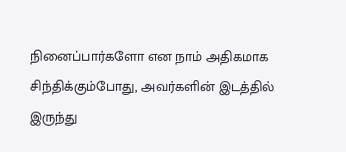நினைப்பார்களோ என நாம் அதிகமாக சிந்திக்கும்போது, அவர்களின் இடத்தில் இருந்து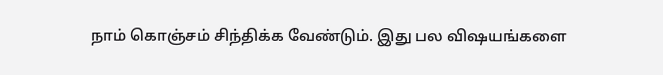நாம் கொஞ்சம் சிந்திக்க வேண்டும். இது பல விஷயங்களை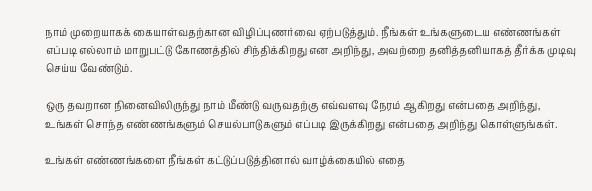நாம் முறையாகக் கையாள்வதற்கான விழிப்புணர்வை ஏற்படுத்தும். நீங்கள் உங்களுடைய எண்ணங்கள் எப்படி எல்லாம் மாறுபட்டு கோணத்தில் சிந்திக்கிறது என அறிந்து, அவற்றை தனித்தனியாகத் தீர்க்க முடிவு செய்ய வேண்டும்.

ஒரு தவறான நினைவிலிருந்து நாம் மீண்டு வருவதற்கு எவ்வளவு நேரம் ஆகிறது என்பதை அறிந்து, உங்கள் சொந்த எண்ணங்களும் செயல்பாடுகளும் எப்படி இருக்கிறது என்பதை அறிந்து கொள்ளுங்கள்.

உங்கள் எண்ணங்களை நீங்கள் கட்டுப்படுத்தினால் வாழ்க்கையில் எதை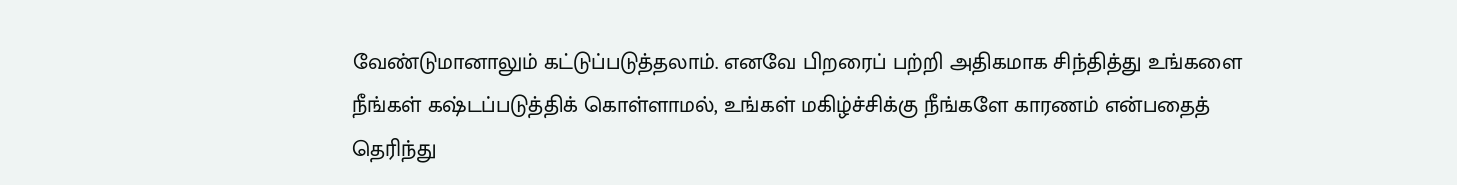வேண்டுமானாலும் கட்டுப்படுத்தலாம். எனவே பிறரைப் பற்றி அதிகமாக சிந்தித்து உங்களை நீங்கள் கஷ்டப்படுத்திக் கொள்ளாமல், உங்கள் மகிழ்ச்சிக்கு நீங்களே காரணம் என்பதைத் தெரிந்து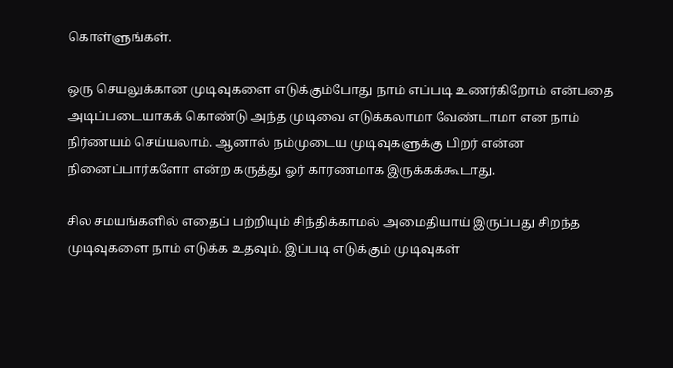கொள்ளுங்கள்.

ஒரு செயலுக்கான முடிவுகளை எடுக்கும்போது நாம் எப்படி உணர்கிறோம் என்பதை அடிப்படையாகக் கொண்டு அந்த முடிவை எடுக்கலாமா வேண்டாமா என நாம் நிர்ணயம் செய்யலாம். ஆனால் நம்முடைய முடிவுகளுக்கு பிறர் என்ன நினைப்பார்களோ என்ற கருத்து ஓர் காரணமாக இருக்கக்கூடாது.

சில சமயங்களில் எதைப் பற்றியும் சிந்திக்காமல் அமைதியாய் இருப்பது சிறந்த முடிவுகளை நாம் எடுக்க உதவும். இப்படி எடுக்கும் முடிவுகள்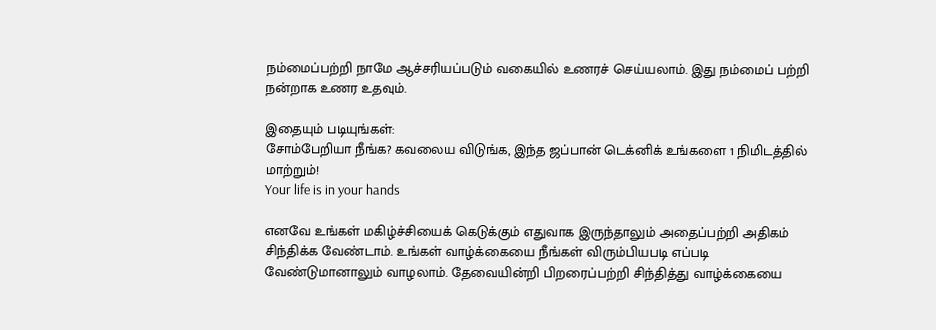நம்மைப்பற்றி நாமே ஆச்சரியப்படும் வகையில் உணரச் செய்யலாம். இது நம்மைப் பற்றி நன்றாக உணர உதவும்.

இதையும் படியுங்கள்:
சோம்பேறியா நீங்க? கவலைய விடுங்க, இந்த ஜப்பான் டெக்னிக் உங்களை 1 நிமிடத்தில் மாற்றும்!
Your life is in your hands

எனவே உங்கள் மகிழ்ச்சியைக் கெடுக்கும் எதுவாக இருந்தாலும் அதைப்பற்றி அதிகம் சிந்திக்க வேண்டாம். உங்கள் வாழ்க்கையை நீங்கள் விரும்பியபடி எப்படி வேண்டுமானாலும் வாழலாம். தேவையின்றி பிறரைப்பற்றி சிந்தித்து வாழ்க்கையை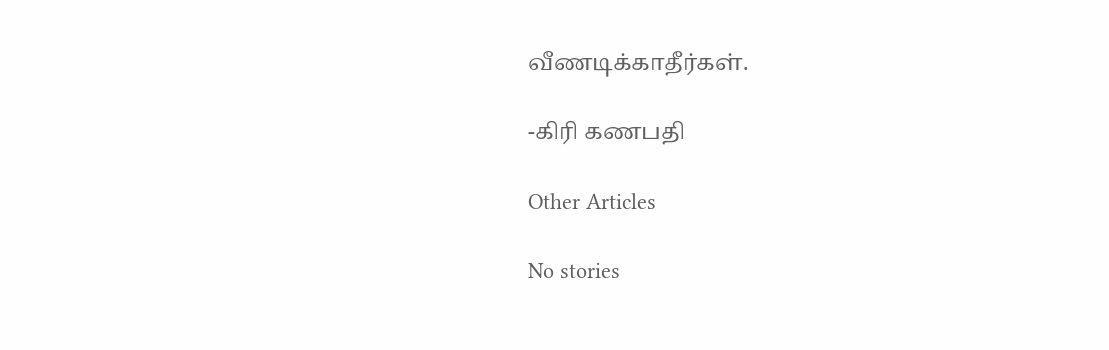வீணடிக்காதீர்கள்.

-கிரி கணபதி

Other Articles

No stories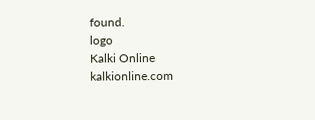found.
logo
Kalki Online
kalkionline.com